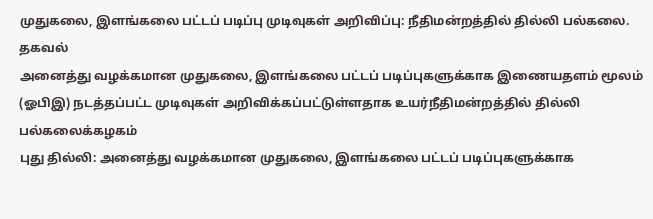முதுகலை, இளங்கலை பட்டப் படிப்பு முடிவுகள் அறிவிப்பு: நீதிமன்றத்தில் தில்லி பல்கலை. தகவல்
அனைத்து வழக்கமான முதுகலை, இளங்கலை பட்டப் படிப்புகளுக்காக இணையதளம் மூலம் (ஓபிஇ) நடத்தப்பட்ட முடிவுகள் அறிவிக்கப்பட்டுள்ளதாக உயர்நீதிமன்றத்தில் தில்லி பல்கலைக்கழகம்
புது தில்லி: அனைத்து வழக்கமான முதுகலை, இளங்கலை பட்டப் படிப்புகளுக்காக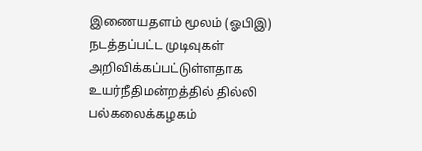இணையதளம் மூலம் (ஓபிஇ) நடத்தப்பட்ட முடிவுகள் அறிவிக்கப்பட்டுள்ளதாக உயர்நீதிமன்றத்தில் தில்லி பல்கலைக்கழகம்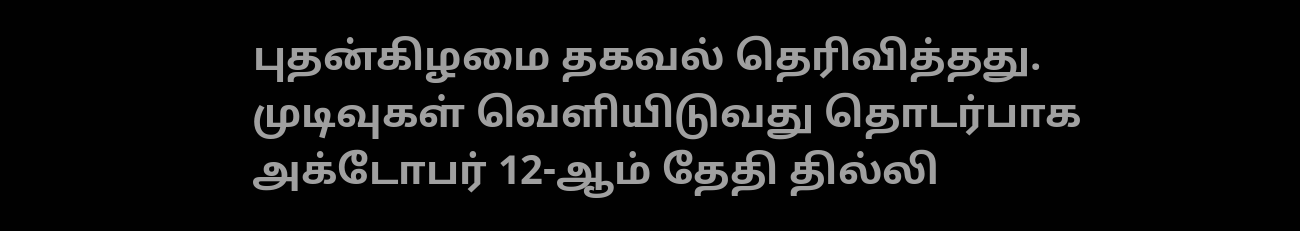புதன்கிழமை தகவல் தெரிவித்தது.
முடிவுகள் வெளியிடுவது தொடர்பாக அக்டோபர் 12-ஆம் தேதி தில்லி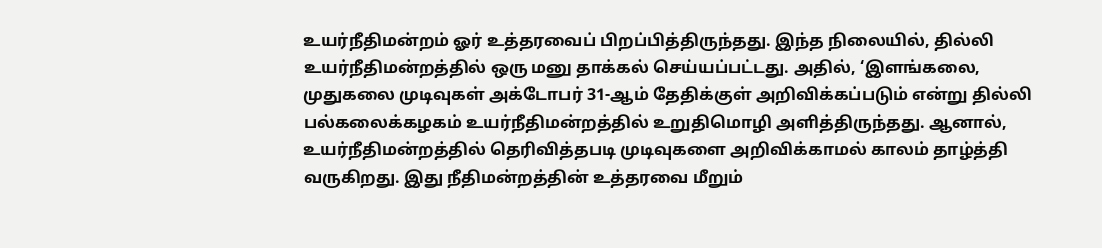உயர்நீதிமன்றம் ஓர் உத்தரவைப் பிறப்பித்திருந்தது. இந்த நிலையில், தில்லி உயர்நீதிமன்றத்தில் ஒரு மனு தாக்கல் செய்யப்பட்டது. அதில், ‘இளங்கலை, முதுகலை முடிவுகள் அக்டோபர் 31-ஆம் தேதிக்குள் அறிவிக்கப்படும் என்று தில்லி பல்கலைக்கழகம் உயர்நீதிமன்றத்தில் உறுதிமொழி அளித்திருந்தது. ஆனால், உயர்நீதிமன்றத்தில் தெரிவித்தபடி முடிவுகளை அறிவிக்காமல் காலம் தாழ்த்தி வருகிறது. இது நீதிமன்றத்தின் உத்தரவை மீறும்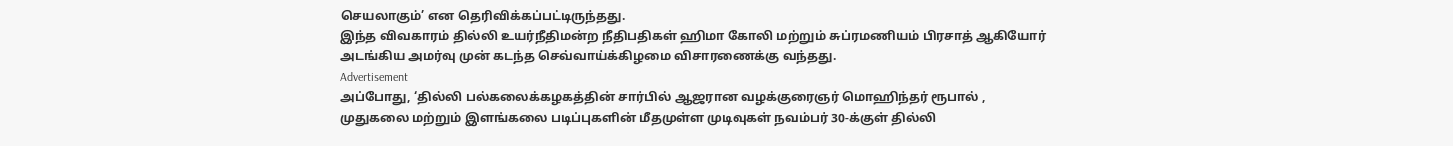செயலாகும்’ என தெரிவிக்கப்பட்டிருந்தது.
இந்த விவகாரம் தில்லி உயர்நீதிமன்ற நீதிபதிகள் ஹிமா கோலி மற்றும் சுப்ரமணியம் பிரசாத் ஆகியோர் அடங்கிய அமர்வு முன் கடந்த செவ்வாய்க்கிழமை விசாரணைக்கு வந்தது.
Advertisement
அப்போது, ‘தில்லி பல்கலைக்கழகத்தின் சார்பில் ஆஜரான வழக்குரைஞர் மொஹிந்தர் ரூபால் , முதுகலை மற்றும் இளங்கலை படிப்புகளின் மீதமுள்ள முடிவுகள் நவம்பர் 30-க்குள் தில்லி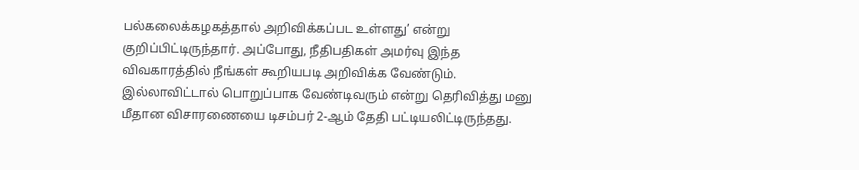பல்கலைக்கழகத்தால் அறிவிக்கப்பட உள்ளது’ என்று குறிப்பிட்டிருந்தார். அப்போது, நீதிபதிகள் அமர்வு இந்த விவகாரத்தில் நீங்கள் கூறியபடி அறிவிக்க வேண்டும். இல்லாவிட்டால் பொறுப்பாக வேண்டிவரும் என்று தெரிவித்து மனு மீதான விசாரணையை டிசம்பர் 2-ஆம் தேதி பட்டியலிட்டிருந்தது.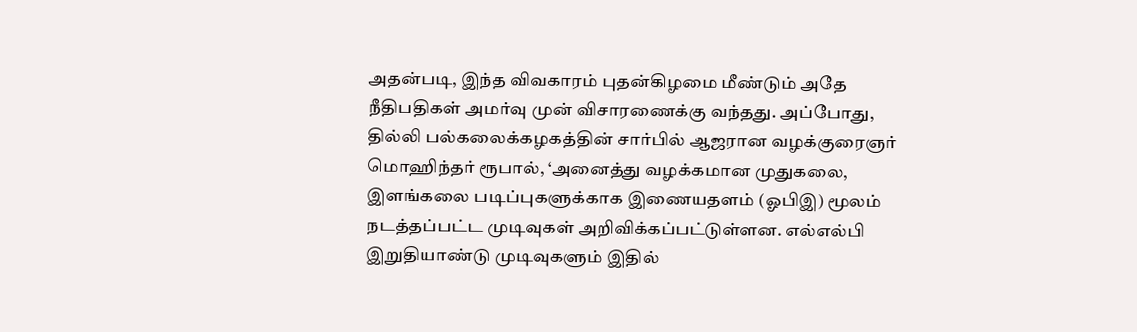அதன்படி, இந்த விவகாரம் புதன்கிழமை மீண்டும் அதே நீதிபதிகள் அமர்வு முன் விசாரணைக்கு வந்தது. அப்போது, தில்லி பல்கலைக்கழகத்தின் சார்பில் ஆஜரான வழக்குரைஞர் மொஹிந்தர் ரூபால், ‘அனைத்து வழக்கமான முதுகலை, இளங்கலை படிப்புகளுக்காக இணையதளம் (ஓபிஇ) மூலம் நடத்தப்பட்ட முடிவுகள் அறிவிக்கப்பட்டுள்ளன. எல்எல்பி இறுதியாண்டு முடிவுகளும் இதில்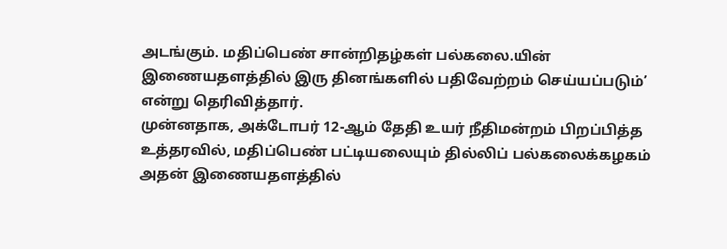அடங்கும். மதிப்பெண் சான்றிதழ்கள் பல்கலை.யின் இணையதளத்தில் இரு தினங்களில் பதிவேற்றம் செய்யப்படும்’ என்று தெரிவித்தார்.
முன்னதாக, அக்டோபர் 12-ஆம் தேதி உயர் நீதிமன்றம் பிறப்பித்த உத்தரவில், மதிப்பெண் பட்டியலையும் தில்லிப் பல்கலைக்கழகம் அதன் இணையதளத்தில்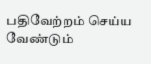பதிவேற்றம் செய்ய வேண்டும்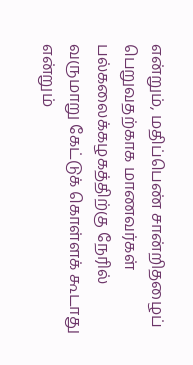என்றும், மதிப்பெண் சான்றிதழைப் பெறுவதற்காக மாணவர்கள் பல்கலைக்கழகத்திற்கு நேரில் வருமாறு கேட்டுக் கொள்ளக் கூடாது என்றும்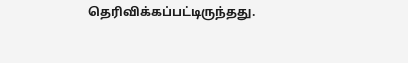தெரிவிக்கப்பட்டிருந்தது.